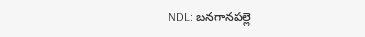NDL: బనగానపల్లె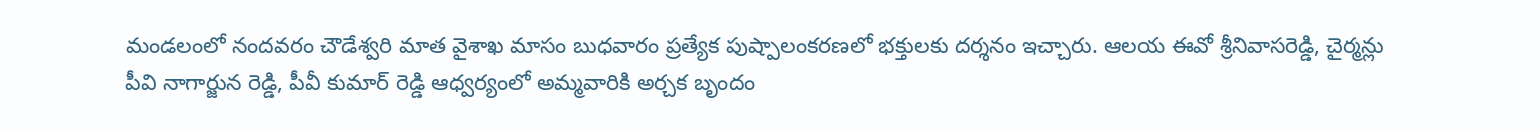మండలంలో నందవరం చౌడేశ్వరి మాత వైశాఖ మాసం బుధవారం ప్రత్యేక పుష్పాలంకరణలో భక్తులకు దర్శనం ఇచ్చారు. ఆలయ ఈవో శ్రీనివాసరెడ్డి, చైర్మన్లు పీవి నాగార్జున రెడ్డి, పీవీ కుమార్ రెడ్డి ఆధ్వర్యంలో అమ్మవారికి అర్చక బృందం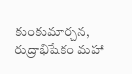కుంకుమార్చన, రుద్రాభిషేకం మహా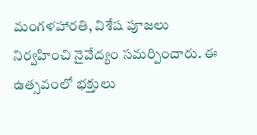మంగళహారతి, విశేష పూజలు నిర్వహించి నైవేద్యం సమర్పించారు. ఈ ఉత్సవంలో భక్తులు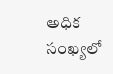అధిక సంఖ్యలో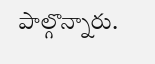పాల్గొన్నారు.